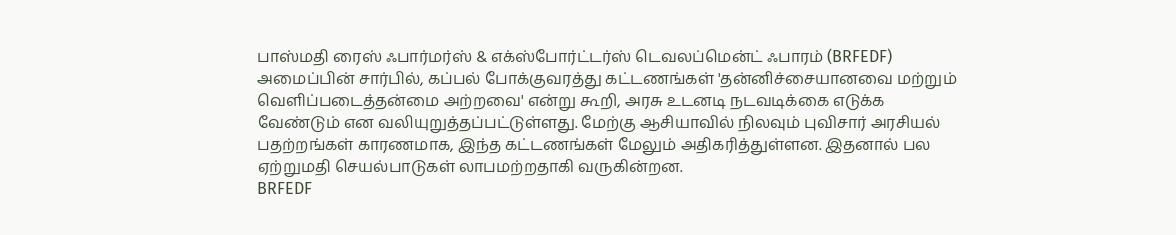பாஸ்மதி ரைஸ் ஃபார்மர்ஸ் & எக்ஸ்போர்ட்டர்ஸ் டெவலப்மென்ட் ஃபாரம் (BRFEDF) அமைப்பின் சார்பில், கப்பல் போக்குவரத்து கட்டணங்கள் 'தன்னிச்சையானவை மற்றும் வெளிப்படைத்தன்மை அற்றவை' என்று கூறி, அரசு உடனடி நடவடிக்கை எடுக்க வேண்டும் என வலியுறுத்தப்பட்டுள்ளது. மேற்கு ஆசியாவில் நிலவும் புவிசார் அரசியல் பதற்றங்கள் காரணமாக, இந்த கட்டணங்கள் மேலும் அதிகரித்துள்ளன. இதனால் பல ஏற்றுமதி செயல்பாடுகள் லாபமற்றதாகி வருகின்றன.
BRFEDF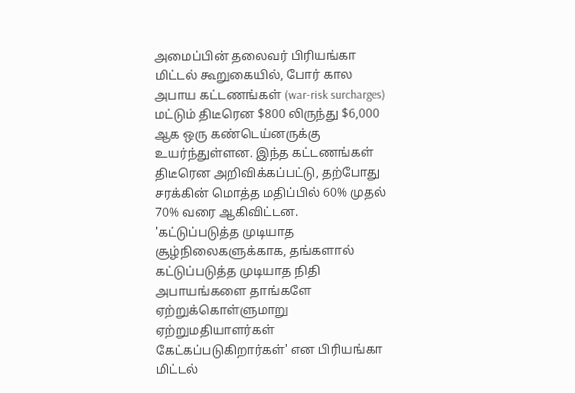அமைப்பின் தலைவர் பிரியங்கா மிட்டல் கூறுகையில், போர் கால அபாய கட்டணங்கள் (war-risk surcharges) மட்டும் திடீரென $800 லிருந்து $6,000 ஆக ஒரு கண்டெய்னருக்கு உயர்ந்துள்ளன. இந்த கட்டணங்கள் திடீரென அறிவிக்கப்பட்டு, தற்போது சரக்கின் மொத்த மதிப்பில் 60% முதல் 70% வரை ஆகிவிட்டன.
'கட்டுப்படுத்த முடியாத சூழ்நிலைகளுக்காக, தங்களால் கட்டுப்படுத்த முடியாத நிதி அபாயங்களை தாங்களே ஏற்றுக்கொள்ளுமாறு ஏற்றுமதியாளர்கள் கேட்கப்படுகிறார்கள்' என பிரியங்கா மிட்டல்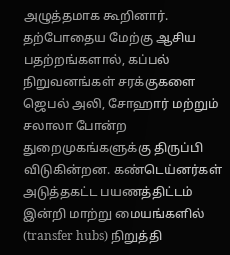அழுத்தமாக கூறினார்.
தற்போதைய மேற்கு ஆசிய பதற்றங்களால், கப்பல் நிறுவனங்கள் சரக்குகளை ஜெபல் அலி, சோஹார் மற்றும் சலாலா போன்ற துறைமுகங்களுக்கு திருப்பி விடுகின்றன. கண்டெய்னர்கள் அடுத்தகட்ட பயணத்திட்டம் இன்றி மாற்று மையங்களில் (transfer hubs) நிறுத்தி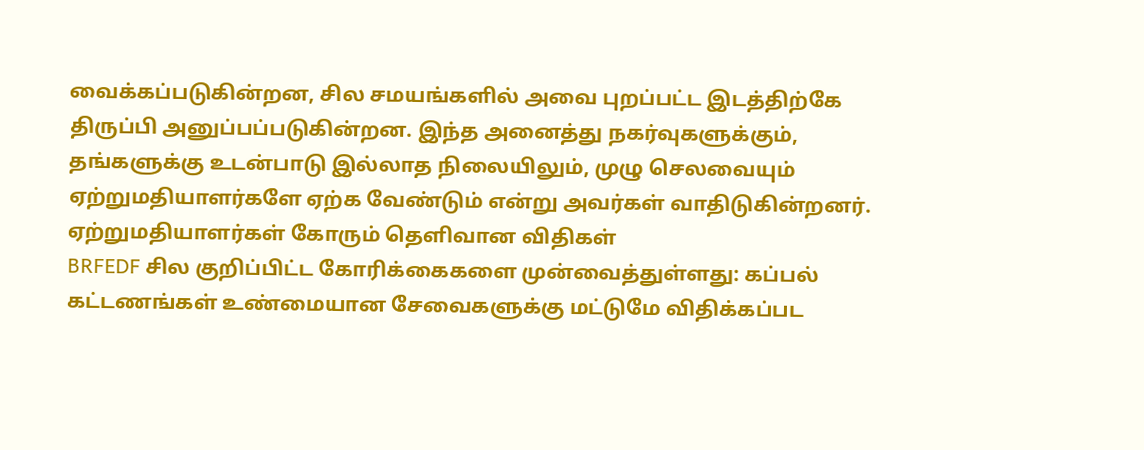வைக்கப்படுகின்றன, சில சமயங்களில் அவை புறப்பட்ட இடத்திற்கே திருப்பி அனுப்பப்படுகின்றன. இந்த அனைத்து நகர்வுகளுக்கும், தங்களுக்கு உடன்பாடு இல்லாத நிலையிலும், முழு செலவையும் ஏற்றுமதியாளர்களே ஏற்க வேண்டும் என்று அவர்கள் வாதிடுகின்றனர்.
ஏற்றுமதியாளர்கள் கோரும் தெளிவான விதிகள்
BRFEDF சில குறிப்பிட்ட கோரிக்கைகளை முன்வைத்துள்ளது: கப்பல் கட்டணங்கள் உண்மையான சேவைகளுக்கு மட்டுமே விதிக்கப்பட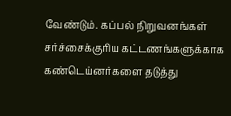வேண்டும். கப்பல் நிறுவனங்கள் சர்ச்சைக்குரிய கட்டணங்களுக்காக கண்டெய்னர்களை தடுத்து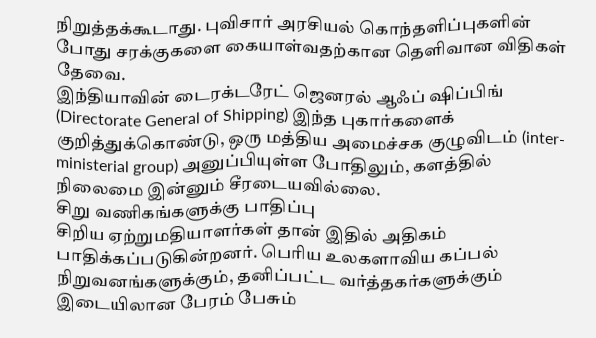நிறுத்தக்கூடாது. புவிசார் அரசியல் கொந்தளிப்புகளின் போது சரக்குகளை கையாள்வதற்கான தெளிவான விதிகள் தேவை.
இந்தியாவின் டைரக்டரேட் ஜெனரல் ஆஃப் ஷிப்பிங் (Directorate General of Shipping) இந்த புகார்களைக் குறித்துக்கொண்டு, ஒரு மத்திய அமைச்சக குழுவிடம் (inter-ministerial group) அனுப்பியுள்ள போதிலும், களத்தில் நிலைமை இன்னும் சீரடையவில்லை.
சிறு வணிகங்களுக்கு பாதிப்பு
சிறிய ஏற்றுமதியாளர்கள் தான் இதில் அதிகம் பாதிக்கப்படுகின்றனர். பெரிய உலகளாவிய கப்பல் நிறுவனங்களுக்கும், தனிப்பட்ட வர்த்தகர்களுக்கும் இடையிலான பேரம் பேசும்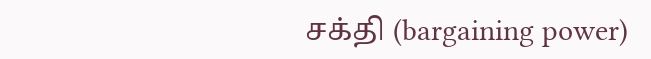சக்தி (bargaining power)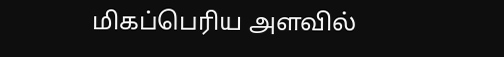மிகப்பெரிய அளவில்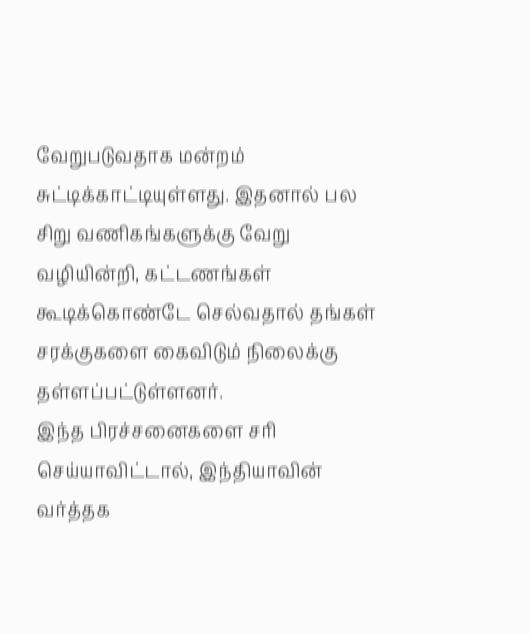வேறுபடுவதாக மன்றம் சுட்டிக்காட்டியுள்ளது. இதனால் பல சிறு வணிகங்களுக்கு வேறு வழியின்றி, கட்டணங்கள் கூடிக்கொண்டே செல்வதால் தங்கள் சரக்குகளை கைவிடும் நிலைக்கு தள்ளப்பட்டுள்ளனர்.
இந்த பிரச்சனைகளை சரி செய்யாவிட்டால், இந்தியாவின் வர்த்தக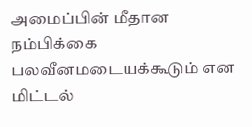அமைப்பின் மீதான நம்பிக்கை பலவீனமடையக்கூடும் என மிட்டல்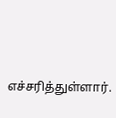எச்சரித்துள்ளார்.